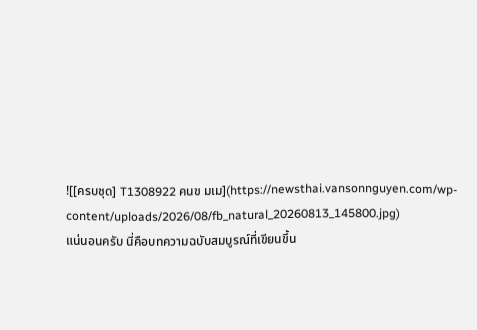![[ครบชุด] T1308922 คนข มเม](https://newsthai.vansonnguyen.com/wp-content/uploads/2026/08/fb_natural_20260813_145800.jpg)
แน่นอนครับ นี่คือบทความฉบับสมบูรณ์ที่เขียนขึ้น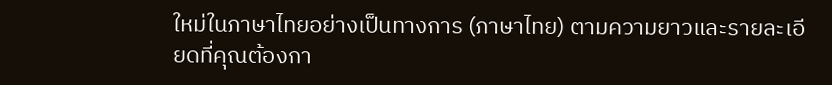ใหม่ในภาษาไทยอย่างเป็นทางการ (ภาษาไทย) ตามความยาวและรายละเอียดที่คุณต้องกา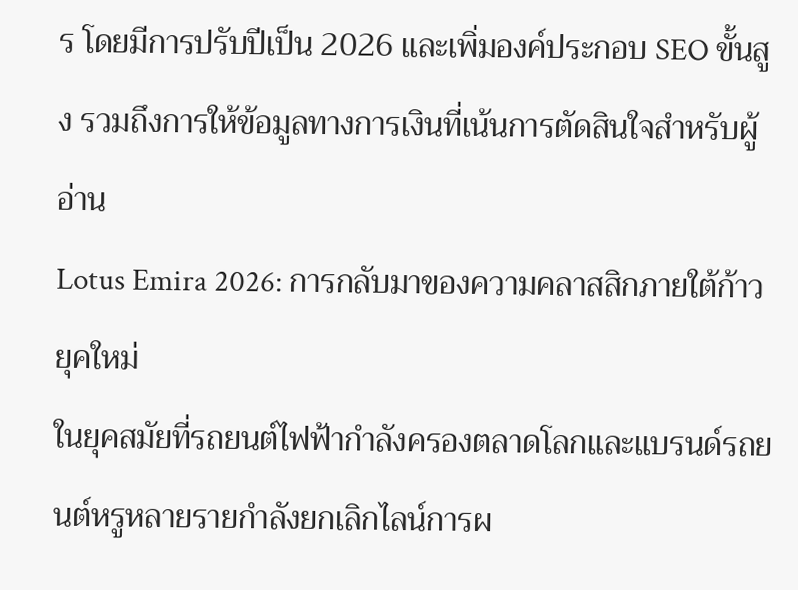ร โดยมีการปรับปีเป็น 2026 และเพิ่มองค์ประกอบ SEO ขั้นสูง รวมถึงการให้ข้อมูลทางการเงินที่เน้นการตัดสินใจสำหรับผู้อ่าน
Lotus Emira 2026: การกลับมาของความคลาสสิกภายใต้ก้าวยุคใหม่
ในยุคสมัยที่รถยนต์ไฟฟ้ากำลังครองตลาดโลกและแบรนด์รถยนต์หรูหลายรายกำลังยกเลิกไลน์การผ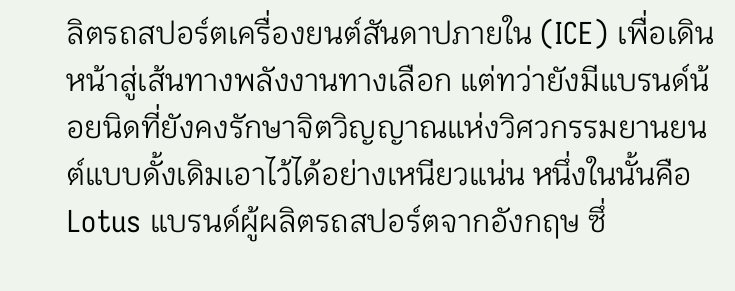ลิตรถสปอร์ตเครื่องยนต์สันดาปภายใน (ICE) เพื่อเดินหน้าสู่เส้นทางพลังงานทางเลือก แต่ทว่ายังมีแบรนด์น้อยนิดที่ยังคงรักษาจิตวิญญาณแห่งวิศวกรรมยานยนต์แบบดั้งเดิมเอาไว้ได้อย่างเหนียวแน่น หนึ่งในนั้นคือ Lotus แบรนด์ผู้ผลิตรถสปอร์ตจากอังกฤษ ซึ่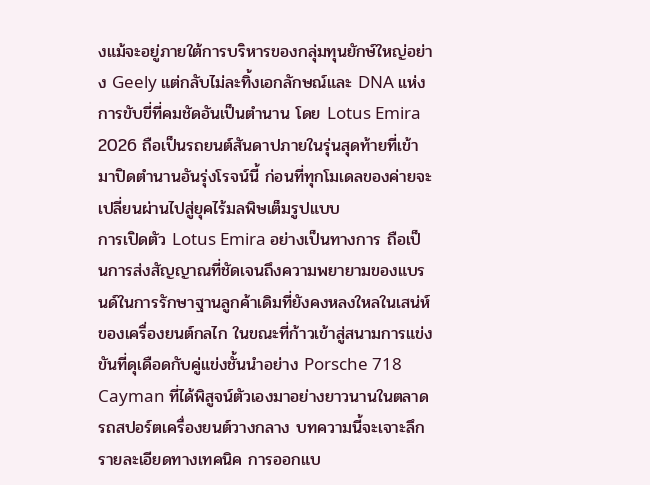งแม้จะอยู่ภายใต้การบริหารของกลุ่มทุนยักษ์ใหญ่อย่าง Geely แต่กลับไม่ละทิ้งเอกลักษณ์และ DNA แห่งการขับขี่ที่คมชัดอันเป็นตำนาน โดย Lotus Emira 2026 ถือเป็นรถยนต์สันดาปภายในรุ่นสุดท้ายที่เข้ามาปิดตำนานอันรุ่งโรจน์นี้ ก่อนที่ทุกโมเดลของค่ายจะเปลี่ยนผ่านไปสู่ยุคไร้มลพิษเต็มรูปแบบ
การเปิดตัว Lotus Emira อย่างเป็นทางการ ถือเป็นการส่งสัญญาณที่ชัดเจนถึงความพยายามของแบรนด์ในการรักษาฐานลูกค้าเดิมที่ยังคงหลงใหลในเสน่ห์ของเครื่องยนต์กลไก ในขณะที่ก้าวเข้าสู่สนามการแข่งขันที่ดุเดือดกับคู่แข่งชั้นนำอย่าง Porsche 718 Cayman ที่ได้พิสูจน์ตัวเองมาอย่างยาวนานในตลาดรถสปอร์ตเครื่องยนต์วางกลาง บทความนี้จะเจาะลึกรายละเอียดทางเทคนิค การออกแบ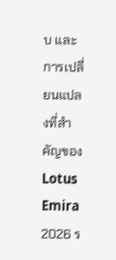บ และการเปลี่ยนแปลงที่สำคัญของ Lotus Emira 2026 ร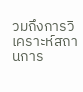วมถึงการวิเคราะห์สถานการ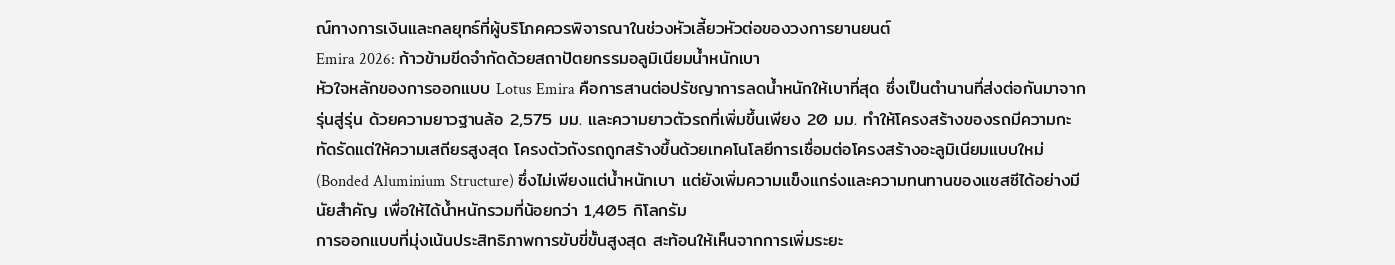ณ์ทางการเงินและกลยุทธ์ที่ผู้บริโภคควรพิจารณาในช่วงหัวเลี้ยวหัวต่อของวงการยานยนต์
Emira 2026: ก้าวข้ามขีดจำกัดด้วยสถาปัตยกรรมอลูมิเนียมน้ำหนักเบา
หัวใจหลักของการออกแบบ Lotus Emira คือการสานต่อปรัชญาการลดน้ำหนักให้เบาที่สุด ซึ่งเป็นตำนานที่ส่งต่อกันมาจากรุ่นสู่รุ่น ด้วยความยาวฐานล้อ 2,575 มม. และความยาวตัวรถที่เพิ่มขึ้นเพียง 20 มม. ทำให้โครงสร้างของรถมีความกะทัดรัดแต่ให้ความเสถียรสูงสุด โครงตัวถังรถถูกสร้างขึ้นด้วยเทคโนโลยีการเชื่อมต่อโครงสร้างอะลูมิเนียมแบบใหม่ (Bonded Aluminium Structure) ซึ่งไม่เพียงแต่น้ำหนักเบา แต่ยังเพิ่มความแข็งแกร่งและความทนทานของแชสซีได้อย่างมีนัยสำคัญ เพื่อให้ได้น้ำหนักรวมที่น้อยกว่า 1,405 กิโลกรัม
การออกแบบที่มุ่งเน้นประสิทธิภาพการขับขี่ขั้นสูงสุด สะท้อนให้เห็นจากการเพิ่มระยะ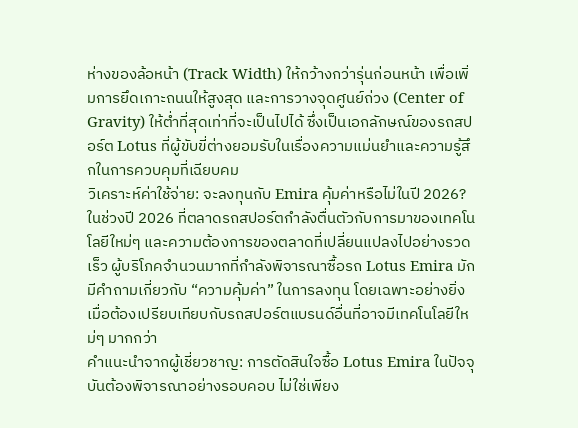ห่างของล้อหน้า (Track Width) ให้กว้างกว่ารุ่นก่อนหน้า เพื่อเพิ่มการยึดเกาะถนนให้สูงสุด และการวางจุดศูนย์ถ่วง (Center of Gravity) ให้ต่ำที่สุดเท่าที่จะเป็นไปได้ ซึ่งเป็นเอกลักษณ์ของรถสปอร์ต Lotus ที่ผู้ขับขี่ต่างยอมรับในเรื่องความแม่นยำและความรู้สึกในการควบคุมที่เฉียบคม
วิเคราะห์ค่าใช้จ่าย: จะลงทุนกับ Emira คุ้มค่าหรือไม่ในปี 2026?
ในช่วงปี 2026 ที่ตลาดรถสปอร์ตกำลังตื่นตัวกับการมาของเทคโนโลยีใหม่ๆ และความต้องการของตลาดที่เปลี่ยนแปลงไปอย่างรวดเร็ว ผู้บริโภคจำนวนมากที่กำลังพิจารณาซื้อรถ Lotus Emira มักมีคำถามเกี่ยวกับ “ความคุ้มค่า” ในการลงทุน โดยเฉพาะอย่างยิ่งเมื่อต้องเปรียบเทียบกับรถสปอร์ตแบรนด์อื่นที่อาจมีเทคโนโลยีใหม่ๆ มากกว่า
คำแนะนำจากผู้เชี่ยวชาญ: การตัดสินใจซื้อ Lotus Emira ในปัจจุบันต้องพิจารณาอย่างรอบคอบ ไม่ใช่เพียง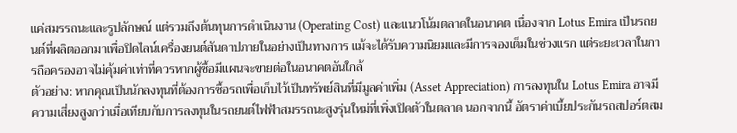แค่สมรรถนะและรูปลักษณ์ แต่รวมถึงต้นทุนการดำเนินงาน (Operating Cost) และแนวโน้มตลาดในอนาคต เนื่องจาก Lotus Emira เป็นรถยนต์ที่ผลิตออกมาเพื่อปิดไลน์เครื่องยนต์สันดาปภายในอย่างเป็นทางการ แม้จะได้รับความนิยมและมีการจองเต็มในช่วงแรก แต่ระยะเวลาในการถือครองอาจไม่คุ้มค่าเท่าที่ควรหากผู้ซื้อมีแผนจะขายต่อในอนาคตอันใกล้
ตัวอย่าง: หากคุณเป็นนักลงทุนที่ต้องการซื้อรถเพื่อเก็บไว้เป็นทรัพย์สินที่มีมูลค่าเพิ่ม (Asset Appreciation) การลงทุนใน Lotus Emira อาจมีความเสี่ยงสูงกว่าเมื่อเทียบกับการลงทุนในรถยนต์ไฟฟ้าสมรรถนะสูงรุ่นใหม่ที่เพิ่งเปิดตัวในตลาด นอกจากนี้ อัตราค่าเบี้ยประกันรถสปอร์ตสม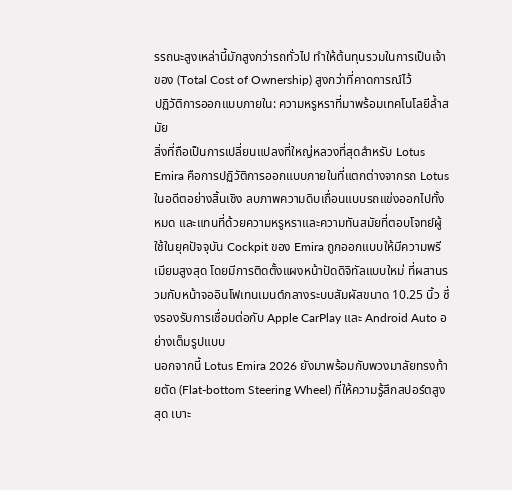รรถนะสูงเหล่านี้มักสูงกว่ารถทั่วไป ทำให้ต้นทุนรวมในการเป็นเจ้าของ (Total Cost of Ownership) สูงกว่าที่คาดการณ์ไว้
ปฏิวัติการออกแบบภายใน: ความหรูหราที่มาพร้อมเทคโนโลยีล้ำสมัย
สิ่งที่ถือเป็นการเปลี่ยนแปลงที่ใหญ่หลวงที่สุดสำหรับ Lotus Emira คือการปฏิวัติการออกแบบภายในที่แตกต่างจากรถ Lotus ในอดีตอย่างสิ้นเชิง ลบภาพความดิบเถื่อนแบบรถแข่งออกไปทั้งหมด และแทนที่ด้วยความหรูหราและความทันสมัยที่ตอบโจทย์ผู้ใช้ในยุคปัจจุบัน Cockpit ของ Emira ถูกออกแบบให้มีความพรีเมียมสูงสุด โดยมีการติดตั้งแผงหน้าปัดดิจิทัลแบบใหม่ ที่ผสานรวมกับหน้าจออินโฟเทนเมนต์กลางระบบสัมผัสขนาด 10.25 นิ้ว ซึ่งรองรับการเชื่อมต่อกับ Apple CarPlay และ Android Auto อย่างเต็มรูปแบบ
นอกจากนี้ Lotus Emira 2026 ยังมาพร้อมกับพวงมาลัยทรงท้ายตัด (Flat-bottom Steering Wheel) ที่ให้ความรู้สึกสปอร์ตสูงสุด เบาะ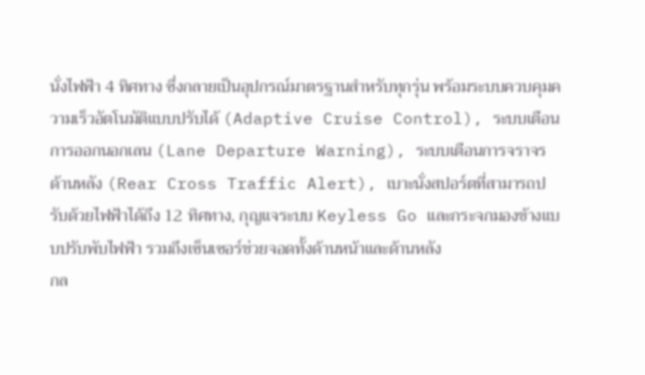นั่งไฟฟ้า 4 ทิศทาง ซึ่งกลายเป็นอุปกรณ์มาตรฐานสำหรับทุกรุ่น พร้อมระบบควบคุมความเร็วอัตโนมัติแบบปรับได้ (Adaptive Cruise Control), ระบบเตือนการออกนอกเลน (Lane Departure Warning), ระบบเตือนการจราจรด้านหลัง (Rear Cross Traffic Alert), เบาะนั่งสปอร์ตที่สามารถปรับด้วยไฟฟ้าได้ถึง 12 ทิศทาง, กุญแจระบบ Keyless Go และกระจกมองข้างแบบปรับพับไฟฟ้า รวมถึงเซ็นเซอร์ช่วยจอดทั้งด้านหน้าและด้านหลัง
กล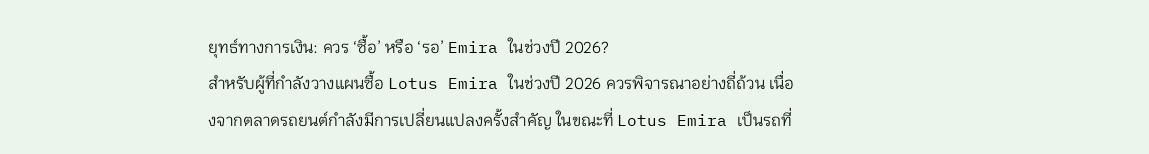ยุทธ์ทางการเงิน: ควร ‘ซื้อ’ หรือ ‘รอ’ Emira ในช่วงปี 2026?
สำหรับผู้ที่กำลังวางแผนซื้อ Lotus Emira ในช่วงปี 2026 ควรพิจารณาอย่างถี่ถ้วน เนื่องจากตลาดรถยนต์กำลังมีการเปลี่ยนแปลงครั้งสำคัญ ในขณะที่ Lotus Emira เป็นรถที่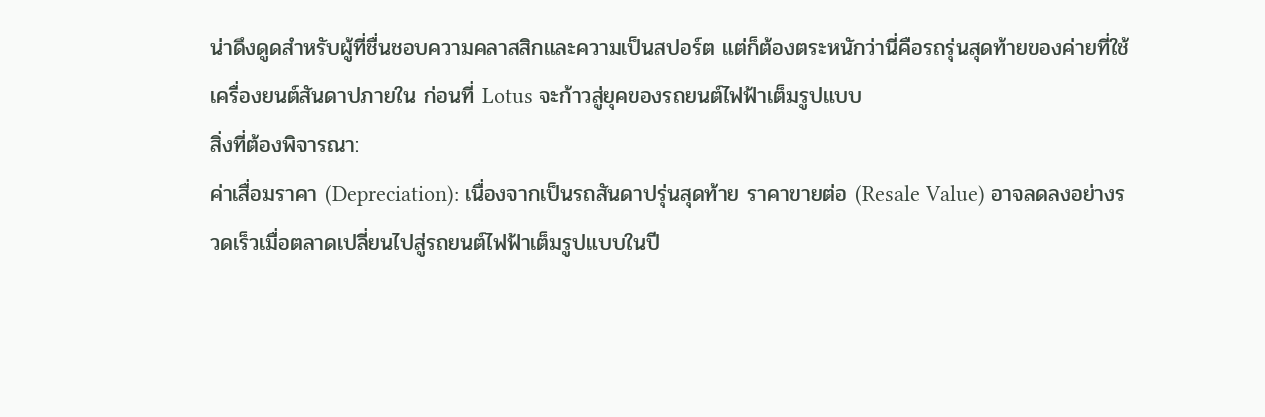น่าดึงดูดสำหรับผู้ที่ชื่นชอบความคลาสสิกและความเป็นสปอร์ต แต่ก็ต้องตระหนักว่านี่คือรถรุ่นสุดท้ายของค่ายที่ใช้เครื่องยนต์สันดาปภายใน ก่อนที่ Lotus จะก้าวสู่ยุคของรถยนต์ไฟฟ้าเต็มรูปแบบ
สิ่งที่ต้องพิจารณา:
ค่าเสื่อมราคา (Depreciation): เนื่องจากเป็นรถสันดาปรุ่นสุดท้าย ราคาขายต่อ (Resale Value) อาจลดลงอย่างรวดเร็วเมื่อตลาดเปลี่ยนไปสู่รถยนต์ไฟฟ้าเต็มรูปแบบในปี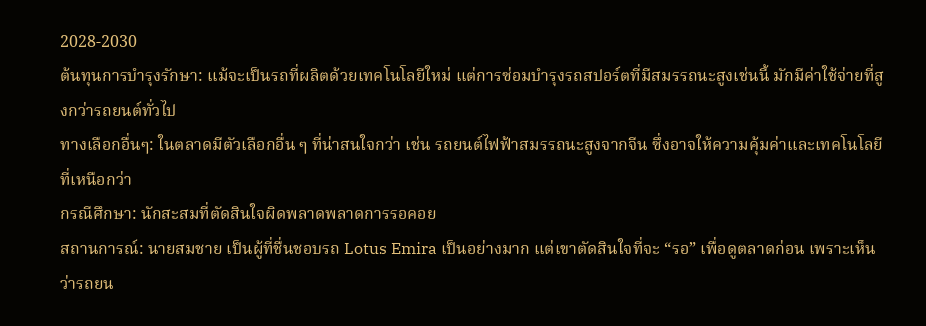2028-2030
ต้นทุนการบำรุงรักษา: แม้จะเป็นรถที่ผลิตด้วยเทคโนโลยีใหม่ แต่การซ่อมบำรุงรถสปอร์ตที่มีสมรรถนะสูงเช่นนี้ มักมีค่าใช้จ่ายที่สูงกว่ารถยนต์ทั่วไป
ทางเลือกอื่นๆ: ในตลาดมีตัวเลือกอื่น ๆ ที่น่าสนใจกว่า เช่น รถยนต์ไฟฟ้าสมรรถนะสูงจากจีน ซึ่งอาจให้ความคุ้มค่าและเทคโนโลยีที่เหนือกว่า
กรณีศึกษา: นักสะสมที่ตัดสินใจผิดพลาดพลาดการรอคอย
สถานการณ์: นายสมชาย เป็นผู้ที่ชื่นชอบรถ Lotus Emira เป็นอย่างมาก แต่เขาตัดสินใจที่จะ “รอ” เพื่อดูตลาดก่อน เพราะเห็นว่ารถยน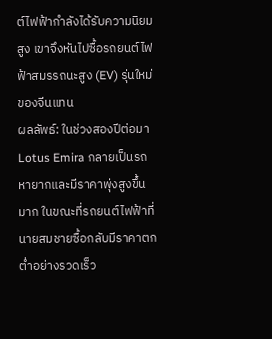ต์ไฟฟ้ากำลังได้รับความนิยมสูง เขาจึงหันไปซื้อรถยนต์ไฟฟ้าสมรรถนะสูง (EV) รุ่นใหม่ของจีนแทน
ผลลัพธ์: ในช่วงสองปีต่อมา Lotus Emira กลายเป็นรถหายากและมีราคาพุ่งสูงขึ้นมาก ในขณะที่รถยนต์ไฟฟ้าที่นายสมชายซื้อกลับมีราคาตกต่ำอย่างรวดเร็ว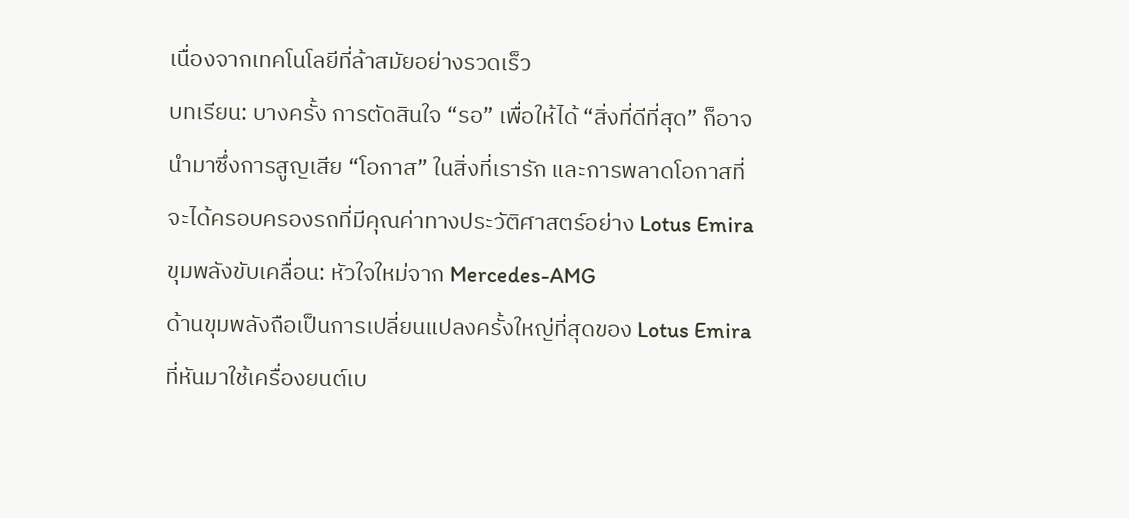เนื่องจากเทคโนโลยีที่ล้าสมัยอย่างรวดเร็ว
บทเรียน: บางครั้ง การตัดสินใจ “รอ” เพื่อให้ได้ “สิ่งที่ดีที่สุด” ก็อาจนำมาซึ่งการสูญเสีย “โอกาส” ในสิ่งที่เรารัก และการพลาดโอกาสที่จะได้ครอบครองรถที่มีคุณค่าทางประวัติศาสตร์อย่าง Lotus Emira
ขุมพลังขับเคลื่อน: หัวใจใหม่จาก Mercedes-AMG
ด้านขุมพลังถือเป็นการเปลี่ยนแปลงครั้งใหญ่ที่สุดของ Lotus Emira ที่หันมาใช้เครื่องยนต์เบ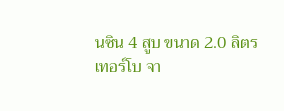นซิน 4 สูบ ขนาด 2.0 ลิตร เทอร์โบ จา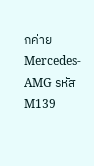กค่าย Mercedes-AMG รหัส M139